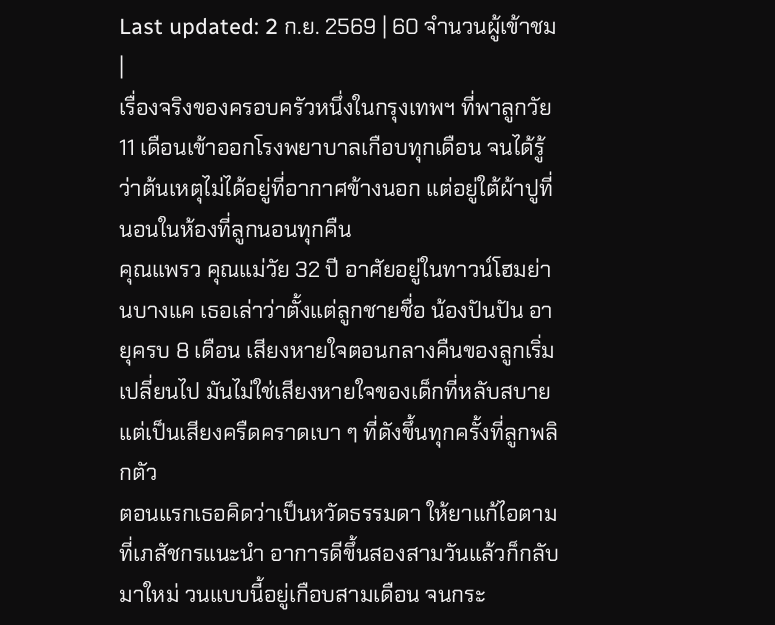Last updated: 2 ก.ย. 2569 | 60 จำนวนผู้เข้าชม |
เรื่องจริงของครอบครัวหนึ่งในกรุงเทพฯ ที่พาลูกวัย 11 เดือนเข้าออกโรงพยาบาลเกือบทุกเดือน จนได้รู้ว่าต้นเหตุไม่ได้อยู่ที่อากาศข้างนอก แต่อยู่ใต้ผ้าปูที่นอนในห้องที่ลูกนอนทุกคืน
คุณแพรว คุณแม่วัย 32 ปี อาศัยอยู่ในทาวน์โฮมย่านบางแค เธอเล่าว่าตั้งแต่ลูกชายชื่อ น้องปันปัน อายุครบ 8 เดือน เสียงหายใจตอนกลางคืนของลูกเริ่มเปลี่ยนไป มันไม่ใช่เสียงหายใจของเด็กที่หลับสบาย แต่เป็นเสียงครืดคราดเบา ๆ ที่ดังขึ้นทุกครั้งที่ลูกพลิกตัว
ตอนแรกเธอคิดว่าเป็นหวัดธรรมดา ให้ยาแก้ไอตามที่เภสัชกรแนะนำ อาการดีขึ้นสองสามวันแล้วก็กลับมาใหม่ วนแบบนี้อยู่เกือบสามเดือน จนกระ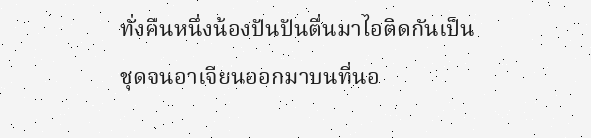ทั่งคืนหนึ่งน้องปันปันตื่นมาไอติดกันเป็นชุดจนอาเจียนออกมาบนที่นอ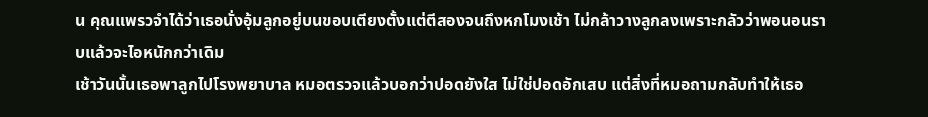น คุณแพรวจำได้ว่าเธอนั่งอุ้มลูกอยู่บนขอบเตียงตั้งแต่ตีสองจนถึงหกโมงเช้า ไม่กล้าวางลูกลงเพราะกลัวว่าพอนอนราบแล้วจะไอหนักกว่าเดิม
เช้าวันนั้นเธอพาลูกไปโรงพยาบาล หมอตรวจแล้วบอกว่าปอดยังใส ไม่ใช่ปอดอักเสบ แต่สิ่งที่หมอถามกลับทำให้เธอ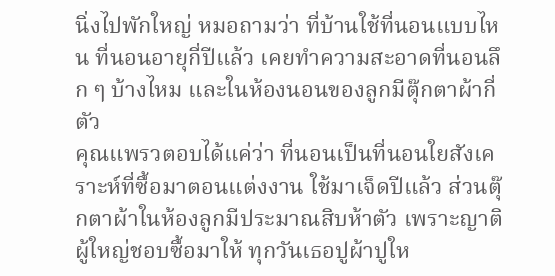นิ่งไปพักใหญ่ หมอถามว่า ที่บ้านใช้ที่นอนแบบไหน ที่นอนอายุกี่ปีแล้ว เคยทำความสะอาดที่นอนลึก ๆ บ้างไหม และในห้องนอนของลูกมีตุ๊กตาผ้ากี่ตัว
คุณแพรวตอบได้แค่ว่า ที่นอนเป็นที่นอนใยสังเคราะห์ที่ซื้อมาตอนแต่งงาน ใช้มาเจ็ดปีแล้ว ส่วนตุ๊กตาผ้าในห้องลูกมีประมาณสิบห้าตัว เพราะญาติผู้ใหญ่ชอบซื้อมาให้ ทุกวันเธอปูผ้าปูให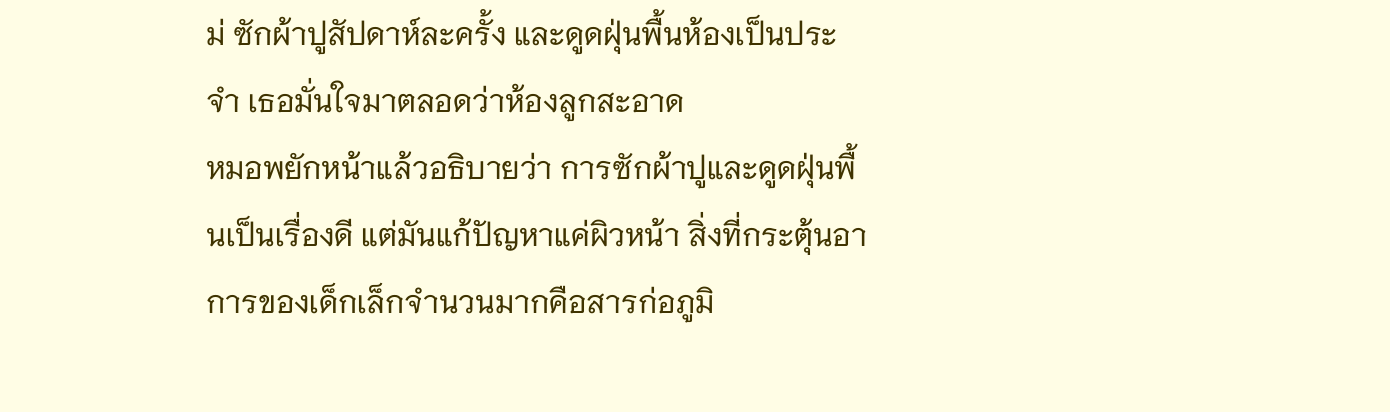ม่ ซักผ้าปูสัปดาห์ละครั้ง และดูดฝุ่นพื้นห้องเป็นประจำ เธอมั่นใจมาตลอดว่าห้องลูกสะอาด
หมอพยักหน้าแล้วอธิบายว่า การซักผ้าปูและดูดฝุ่นพื้นเป็นเรื่องดี แต่มันแก้ปัญหาแค่ผิวหน้า สิ่งที่กระตุ้นอาการของเด็กเล็กจำนวนมากคือสารก่อภูมิ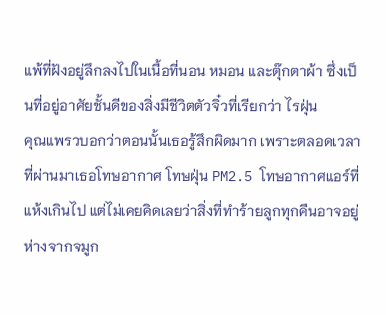แพ้ที่ฝังอยู่ลึกลงไปในเนื้อที่นอน หมอน และตุ๊กตาผ้า ซึ่งเป็นที่อยู่อาศัยชั้นดีของสิ่งมีชีวิตตัวจิ๋วที่เรียกว่า ไรฝุ่น
คุณแพรวบอกว่าตอนนั้นเธอรู้สึกผิดมาก เพราะตลอดเวลาที่ผ่านมาเธอโทษอากาศ โทษฝุ่น PM2.5 โทษอากาศแอร์ที่แห้งเกินไป แต่ไม่เคยคิดเลยว่าสิ่งที่ทำร้ายลูกทุกคืนอาจอยู่ห่างจากจมูก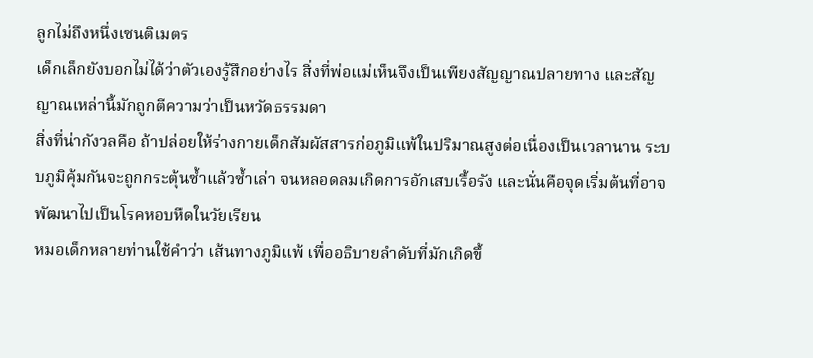ลูกไม่ถึงหนึ่งเซนติเมตร
เด็กเล็กยังบอกไม่ได้ว่าตัวเองรู้สึกอย่างไร สิ่งที่พ่อแม่เห็นจึงเป็นเพียงสัญญาณปลายทาง และสัญญาณเหล่านี้มักถูกตีความว่าเป็นหวัดธรรมดา
สิ่งที่น่ากังวลคือ ถ้าปล่อยให้ร่างกายเด็กสัมผัสสารก่อภูมิแพ้ในปริมาณสูงต่อเนื่องเป็นเวลานาน ระบบภูมิคุ้มกันจะถูกกระตุ้นซ้ำแล้วซ้ำเล่า จนหลอดลมเกิดการอักเสบเรื้อรัง และนั่นคือจุดเริ่มต้นที่อาจพัฒนาไปเป็นโรคหอบหืดในวัยเรียน
หมอเด็กหลายท่านใช้คำว่า เส้นทางภูมิแพ้ เพื่ออธิบายลำดับที่มักเกิดขึ้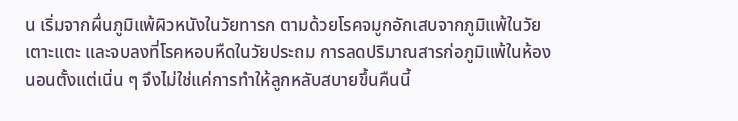น เริ่มจากผื่นภูมิแพ้ผิวหนังในวัยทารก ตามด้วยโรคจมูกอักเสบจากภูมิแพ้ในวัยเตาะแตะ และจบลงที่โรคหอบหืดในวัยประถม การลดปริมาณสารก่อภูมิแพ้ในห้องนอนตั้งแต่เนิ่น ๆ จึงไม่ใช่แค่การทำให้ลูกหลับสบายขึ้นคืนนี้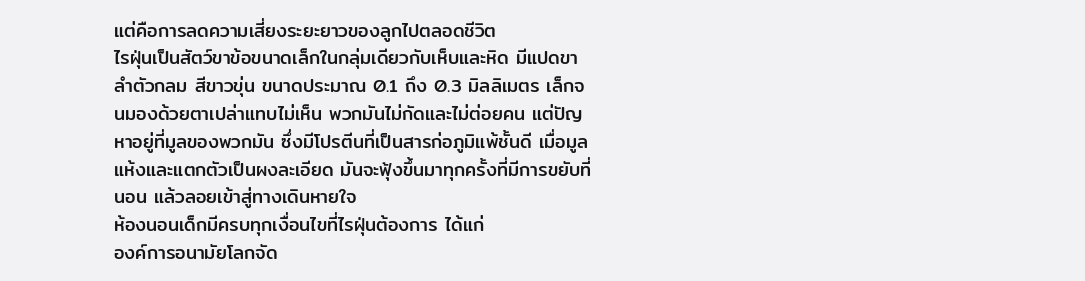แต่คือการลดความเสี่ยงระยะยาวของลูกไปตลอดชีวิต
ไรฝุ่นเป็นสัตว์ขาข้อขนาดเล็กในกลุ่มเดียวกับเห็บและหิด มีแปดขา ลำตัวกลม สีขาวขุ่น ขนาดประมาณ 0.1 ถึง 0.3 มิลลิเมตร เล็กจนมองด้วยตาเปล่าแทบไม่เห็น พวกมันไม่กัดและไม่ต่อยคน แต่ปัญหาอยู่ที่มูลของพวกมัน ซึ่งมีโปรตีนที่เป็นสารก่อภูมิแพ้ชั้นดี เมื่อมูลแห้งและแตกตัวเป็นผงละเอียด มันจะฟุ้งขึ้นมาทุกครั้งที่มีการขยับที่นอน แล้วลอยเข้าสู่ทางเดินหายใจ
ห้องนอนเด็กมีครบทุกเงื่อนไขที่ไรฝุ่นต้องการ ได้แก่
องค์การอนามัยโลกจัด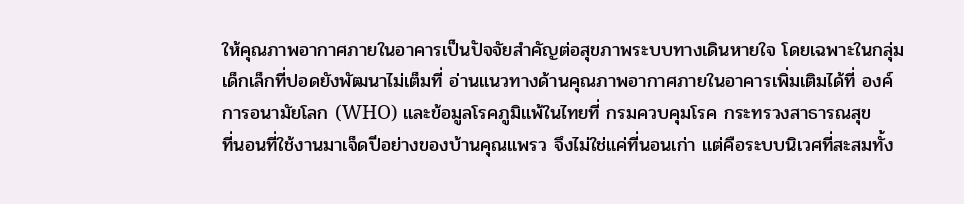ให้คุณภาพอากาศภายในอาคารเป็นปัจจัยสำคัญต่อสุขภาพระบบทางเดินหายใจ โดยเฉพาะในกลุ่มเด็กเล็กที่ปอดยังพัฒนาไม่เต็มที่ อ่านแนวทางด้านคุณภาพอากาศภายในอาคารเพิ่มเติมได้ที่ องค์การอนามัยโลก (WHO) และข้อมูลโรคภูมิแพ้ในไทยที่ กรมควบคุมโรค กระทรวงสาธารณสุข
ที่นอนที่ใช้งานมาเจ็ดปีอย่างของบ้านคุณแพรว จึงไม่ใช่แค่ที่นอนเก่า แต่คือระบบนิเวศที่สะสมทั้ง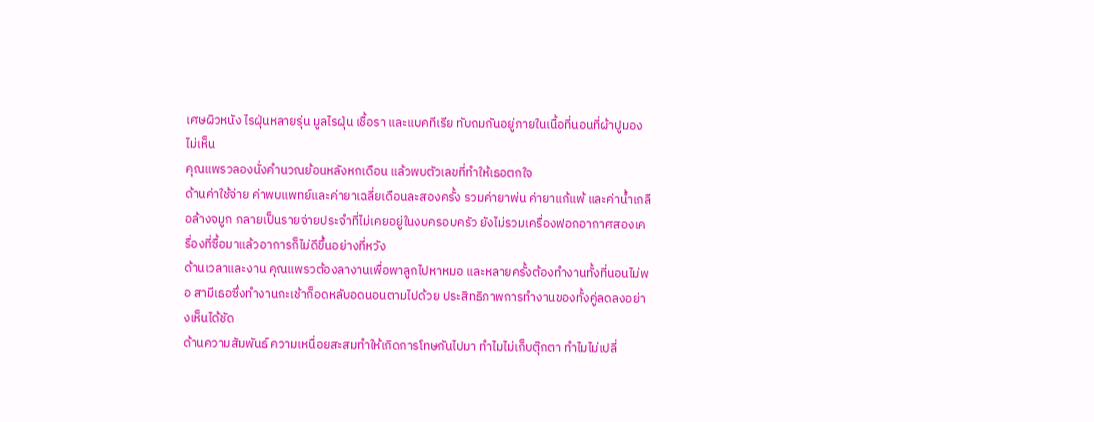เศษผิวหนัง ไรฝุ่นหลายรุ่น มูลไรฝุ่น เชื้อรา และแบคทีเรีย ทับถมกันอยู่ภายในเนื้อที่นอนที่ผ้าปูมองไม่เห็น
คุณแพรวลองนั่งคำนวณย้อนหลังหกเดือน แล้วพบตัวเลขที่ทำให้เธอตกใจ
ด้านค่าใช้จ่าย ค่าพบแพทย์และค่ายาเฉลี่ยเดือนละสองครั้ง รวมค่ายาพ่น ค่ายาแก้แพ้ และค่าน้ำเกลือล้างจมูก กลายเป็นรายจ่ายประจำที่ไม่เคยอยู่ในงบครอบครัว ยังไม่รวมเครื่องฟอกอากาศสองเครื่องที่ซื้อมาแล้วอาการก็ไม่ดีขึ้นอย่างที่หวัง
ด้านเวลาและงาน คุณแพรวต้องลางานเพื่อพาลูกไปหาหมอ และหลายครั้งต้องทำงานทั้งที่นอนไม่พอ สามีเธอซึ่งทำงานกะเช้าก็อดหลับอดนอนตามไปด้วย ประสิทธิภาพการทำงานของทั้งคู่ลดลงอย่างเห็นได้ชัด
ด้านความสัมพันธ์ ความเหนื่อยสะสมทำให้เกิดการโทษกันไปมา ทำไมไม่เก็บตุ๊กตา ทำไมไม่เปลี่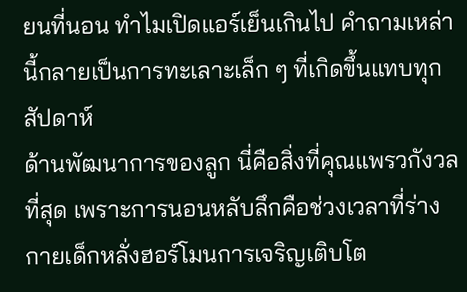ยนที่นอน ทำไมเปิดแอร์เย็นเกินไป คำถามเหล่านี้กลายเป็นการทะเลาะเล็ก ๆ ที่เกิดขึ้นแทบทุกสัปดาห์
ด้านพัฒนาการของลูก นี่คือสิ่งที่คุณแพรวกังวลที่สุด เพราะการนอนหลับลึกคือช่วงเวลาที่ร่างกายเด็กหลั่งฮอร์โมนการเจริญเติบโต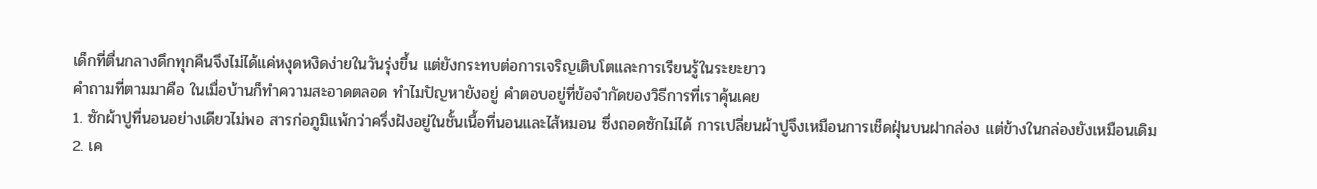เด็กที่ตื่นกลางดึกทุกคืนจึงไม่ได้แค่หงุดหงิดง่ายในวันรุ่งขึ้น แต่ยังกระทบต่อการเจริญเติบโตและการเรียนรู้ในระยะยาว
คำถามที่ตามมาคือ ในเมื่อบ้านก็ทำความสะอาดตลอด ทำไมปัญหายังอยู่ คำตอบอยู่ที่ข้อจำกัดของวิธีการที่เราคุ้นเคย
1. ซักผ้าปูที่นอนอย่างเดียวไม่พอ สารก่อภูมิแพ้กว่าครึ่งฝังอยู่ในชั้นเนื้อที่นอนและไส้หมอน ซึ่งถอดซักไม่ได้ การเปลี่ยนผ้าปูจึงเหมือนการเช็ดฝุ่นบนฝากล่อง แต่ข้างในกล่องยังเหมือนเดิม
2. เค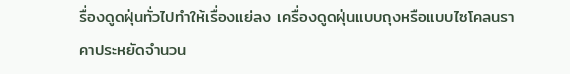รื่องดูดฝุ่นทั่วไปทำให้เรื่องแย่ลง เครื่องดูดฝุ่นแบบถุงหรือแบบไซโคลนราคาประหยัดจำนวน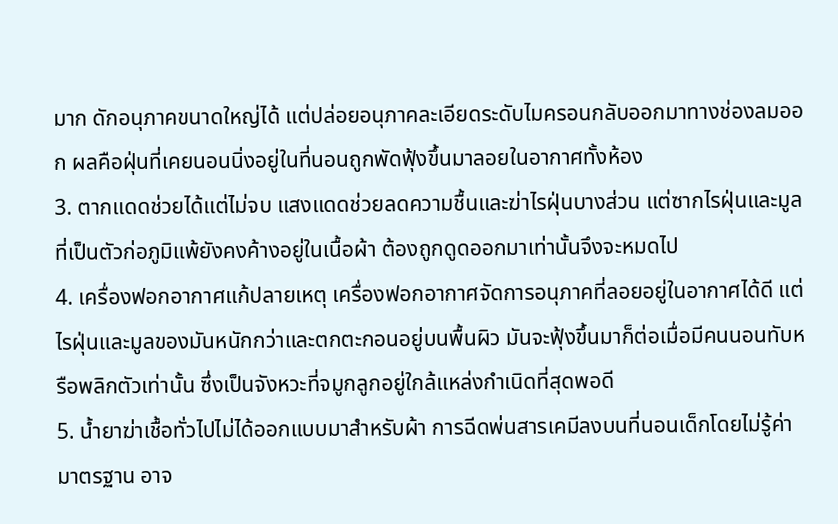มาก ดักอนุภาคขนาดใหญ่ได้ แต่ปล่อยอนุภาคละเอียดระดับไมครอนกลับออกมาทางช่องลมออก ผลคือฝุ่นที่เคยนอนนิ่งอยู่ในที่นอนถูกพัดฟุ้งขึ้นมาลอยในอากาศทั้งห้อง
3. ตากแดดช่วยได้แต่ไม่จบ แสงแดดช่วยลดความชื้นและฆ่าไรฝุ่นบางส่วน แต่ซากไรฝุ่นและมูลที่เป็นตัวก่อภูมิแพ้ยังคงค้างอยู่ในเนื้อผ้า ต้องถูกดูดออกมาเท่านั้นจึงจะหมดไป
4. เครื่องฟอกอากาศแก้ปลายเหตุ เครื่องฟอกอากาศจัดการอนุภาคที่ลอยอยู่ในอากาศได้ดี แต่ไรฝุ่นและมูลของมันหนักกว่าและตกตะกอนอยู่บนพื้นผิว มันจะฟุ้งขึ้นมาก็ต่อเมื่อมีคนนอนทับหรือพลิกตัวเท่านั้น ซึ่งเป็นจังหวะที่จมูกลูกอยู่ใกล้แหล่งกำเนิดที่สุดพอดี
5. น้ำยาฆ่าเชื้อทั่วไปไม่ได้ออกแบบมาสำหรับผ้า การฉีดพ่นสารเคมีลงบนที่นอนเด็กโดยไม่รู้ค่ามาตรฐาน อาจ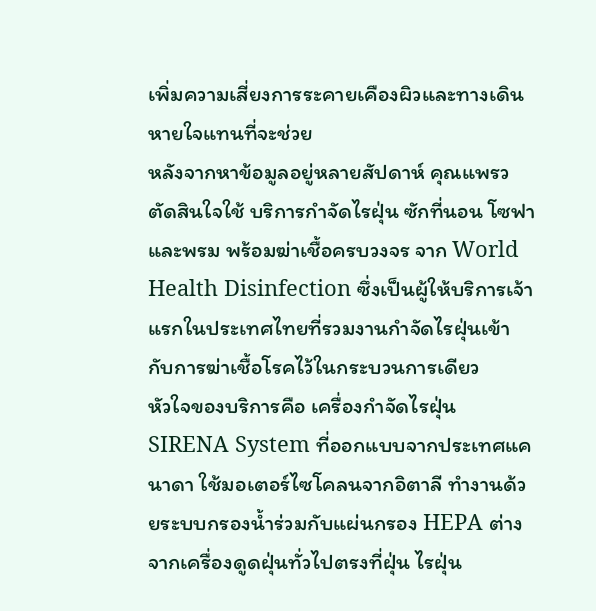เพิ่มความเสี่ยงการระคายเคืองผิวและทางเดินหายใจแทนที่จะช่วย
หลังจากหาข้อมูลอยู่หลายสัปดาห์ คุณแพรวตัดสินใจใช้ บริการกำจัดไรฝุ่น ซักที่นอน โซฟา และพรม พร้อมฆ่าเชื้อครบวงจร จาก World Health Disinfection ซึ่งเป็นผู้ให้บริการเจ้าแรกในประเทศไทยที่รวมงานกำจัดไรฝุ่นเข้ากับการฆ่าเชื้อโรคไว้ในกระบวนการเดียว
หัวใจของบริการคือ เครื่องกำจัดไรฝุ่น SIRENA System ที่ออกแบบจากประเทศแคนาดา ใช้มอเตอร์ไซโคลนจากอิตาลี ทำงานด้วยระบบกรองน้ำร่วมกับแผ่นกรอง HEPA ต่างจากเครื่องดูดฝุ่นทั่วไปตรงที่ฝุ่น ไรฝุ่น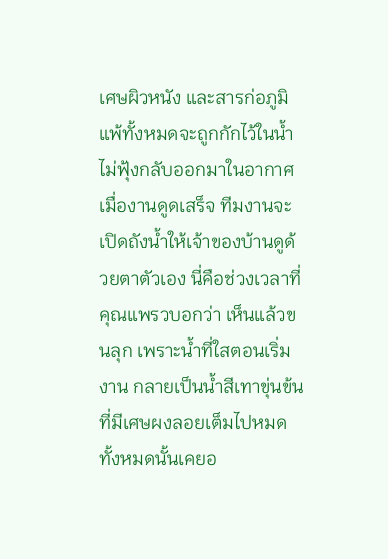เศษผิวหนัง และสารก่อภูมิแพ้ทั้งหมดจะถูกกักไว้ในน้ำ ไม่ฟุ้งกลับออกมาในอากาศ
เมื่องานดูดเสร็จ ทีมงานจะเปิดถังน้ำให้เจ้าของบ้านดูด้วยตาตัวเอง นี่คือช่วงเวลาที่คุณแพรวบอกว่า เห็นแล้วขนลุก เพราะน้ำที่ใสตอนเริ่มงาน กลายเป็นน้ำสีเทาขุ่นข้นที่มีเศษผงลอยเต็มไปหมด ทั้งหมดนั้นเคยอ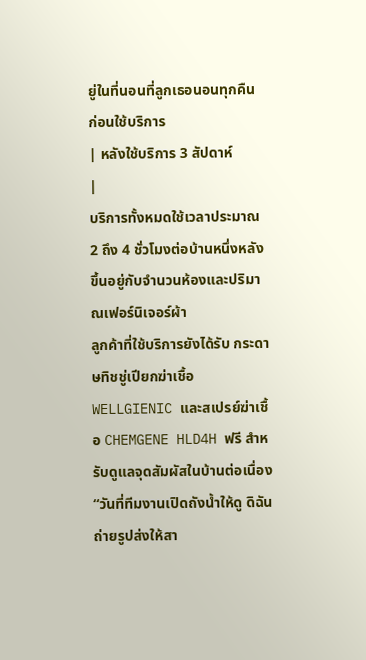ยู่ในที่นอนที่ลูกเธอนอนทุกคืน
ก่อนใช้บริการ
| หลังใช้บริการ 3 สัปดาห์
|
บริการทั้งหมดใช้เวลาประมาณ 2 ถึง 4 ชั่วโมงต่อบ้านหนึ่งหลัง ขึ้นอยู่กับจำนวนห้องและปริมาณเฟอร์นิเจอร์ผ้า
ลูกค้าที่ใช้บริการยังได้รับ กระดาษทิชชู่เปียกฆ่าเชื้อ WELLGIENIC และสเปรย์ฆ่าเชื้อ CHEMGENE HLD4H ฟรี สำหรับดูแลจุดสัมผัสในบ้านต่อเนื่อง
“วันที่ทีมงานเปิดถังน้ำให้ดู ดิฉันถ่ายรูปส่งให้สา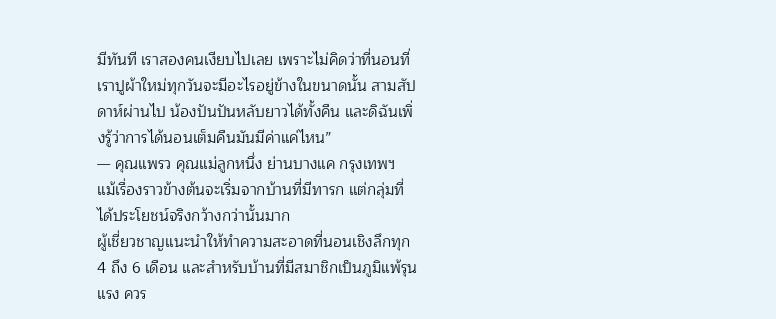มีทันที เราสองคนเงียบไปเลย เพราะไม่คิดว่าที่นอนที่เราปูผ้าใหม่ทุกวันจะมีอะไรอยู่ข้างในขนาดนั้น สามสัปดาห์ผ่านไป น้องปันปันหลับยาวได้ทั้งคืน และดิฉันเพิ่งรู้ว่าการได้นอนเต็มคืนมันมีค่าแค่ไหน”
— คุณแพรว คุณแม่ลูกหนึ่ง ย่านบางแค กรุงเทพฯ
แม้เรื่องราวข้างต้นจะเริ่มจากบ้านที่มีทารก แต่กลุ่มที่ได้ประโยชน์จริงกว้างกว่านั้นมาก
ผู้เชี่ยวชาญแนะนำให้ทำความสะอาดที่นอนเชิงลึกทุก 4 ถึง 6 เดือน และสำหรับบ้านที่มีสมาชิกเป็นภูมิแพ้รุนแรง ควร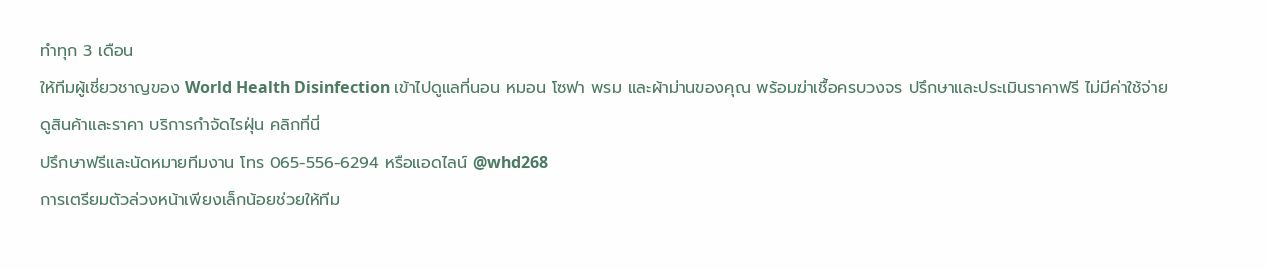ทำทุก 3 เดือน
ให้ทีมผู้เชี่ยวชาญของ World Health Disinfection เข้าไปดูแลที่นอน หมอน โซฟา พรม และผ้าม่านของคุณ พร้อมฆ่าเชื้อครบวงจร ปรึกษาและประเมินราคาฟรี ไม่มีค่าใช้จ่าย
ดูสินค้าและราคา บริการกำจัดไรฝุ่น คลิกที่นี่
ปรึกษาฟรีและนัดหมายทีมงาน โทร 065-556-6294 หรือแอดไลน์ @whd268
การเตรียมตัวล่วงหน้าเพียงเล็กน้อยช่วยให้ทีม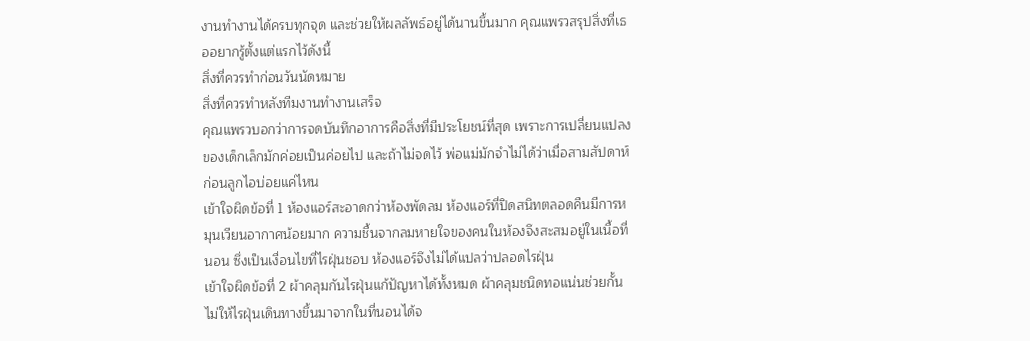งานทำงานได้ครบทุกจุด และช่วยให้ผลลัพธ์อยู่ได้นานขึ้นมาก คุณแพรวสรุปสิ่งที่เธออยากรู้ตั้งแต่แรกไว้ดังนี้
สิ่งที่ควรทำก่อนวันนัดหมาย
สิ่งที่ควรทำหลังทีมงานทำงานเสร็จ
คุณแพรวบอกว่าการจดบันทึกอาการคือสิ่งที่มีประโยชน์ที่สุด เพราะการเปลี่ยนแปลงของเด็กเล็กมักค่อยเป็นค่อยไป และถ้าไม่จดไว้ พ่อแม่มักจำไม่ได้ว่าเมื่อสามสัปดาห์ก่อนลูกไอบ่อยแค่ไหน
เข้าใจผิดข้อที่ 1 ห้องแอร์สะอาดกว่าห้องพัดลม ห้องแอร์ที่ปิดสนิทตลอดคืนมีการหมุนเวียนอากาศน้อยมาก ความชื้นจากลมหายใจของคนในห้องจึงสะสมอยู่ในเนื้อที่นอน ซึ่งเป็นเงื่อนไขที่ไรฝุ่นชอบ ห้องแอร์จึงไม่ได้แปลว่าปลอดไรฝุ่น
เข้าใจผิดข้อที่ 2 ผ้าคลุมกันไรฝุ่นแก้ปัญหาได้ทั้งหมด ผ้าคลุมชนิดทอแน่นช่วยกั้นไม่ให้ไรฝุ่นเดินทางขึ้นมาจากในที่นอนได้จ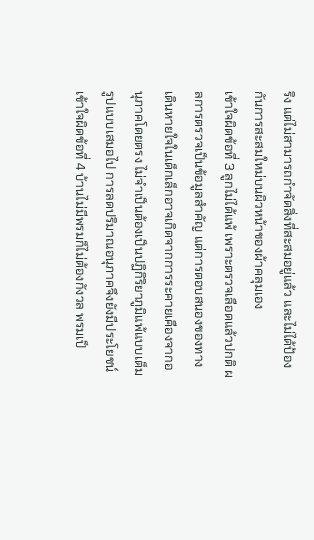ริง แต่ไม่สามารถกำจัดสิ่งที่สะสมอยู่แล้ว และไม่ได้ป้องกันการสะสมใหม่บนผิวหน้าของผ้าคลุมเอง
เข้าใจผิดข้อที่ 3 ลูกไม่ได้แพ้ เพราะตรวจเลือดแล้วปกติ ผลการตรวจเป็นข้อมูลสำคัญ แต่การตอบสนองของทางเดินหายใจในเด็กเล็กอาจเกิดจากการระคายเคืองจากอนุภาคโดยตรง ไม่จำเป็นต้องเป็นปฏิกิริยาภูมิแพ้แบบเต็มรูปแบบเสมอไป การลดปริมาณอนุภาคจึงยังมีประโยชน์
เข้าใจผิดข้อที่ 4 บ้านไม่มีพรมก็ไม่ต้องกังวล พรมเป็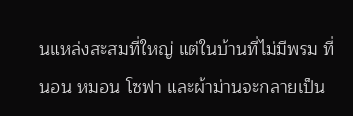นแหล่งสะสมที่ใหญ่ แต่ในบ้านที่ไม่มีพรม ที่นอน หมอน โซฟา และผ้าม่านจะกลายเป็น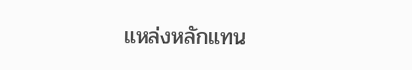แหล่งหลักแทน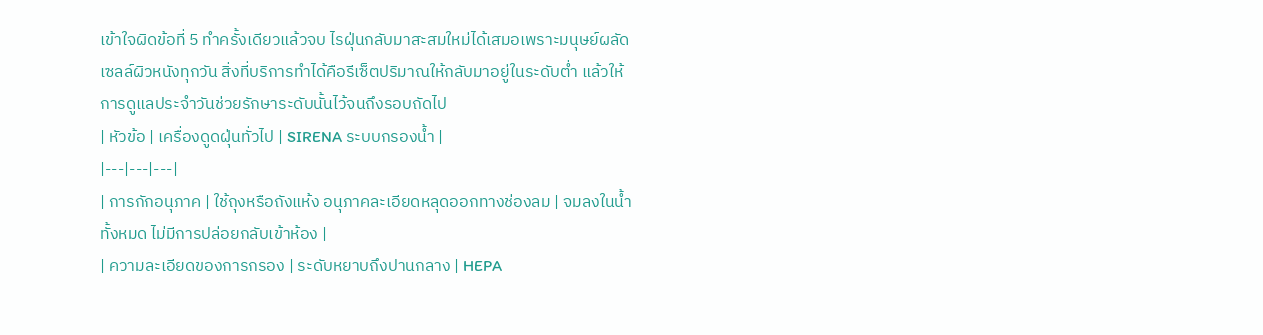เข้าใจผิดข้อที่ 5 ทำครั้งเดียวแล้วจบ ไรฝุ่นกลับมาสะสมใหม่ได้เสมอเพราะมนุษย์ผลัดเซลล์ผิวหนังทุกวัน สิ่งที่บริการทำได้คือรีเซ็ตปริมาณให้กลับมาอยู่ในระดับต่ำ แล้วให้การดูแลประจำวันช่วยรักษาระดับนั้นไว้จนถึงรอบถัดไป
| หัวข้อ | เครื่องดูดฝุ่นทั่วไป | SIRENA ระบบกรองน้ำ |
|---|---|---|
| การกักอนุภาค | ใช้ถุงหรือถังแห้ง อนุภาคละเอียดหลุดออกทางช่องลม | จมลงในน้ำทั้งหมด ไม่มีการปล่อยกลับเข้าห้อง |
| ความละเอียดของการกรอง | ระดับหยาบถึงปานกลาง | HEPA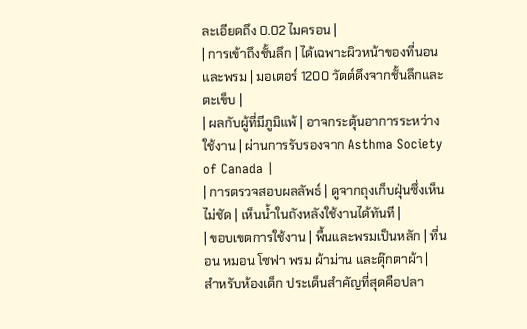ละเอียดถึง 0.02 ไมครอน |
| การเข้าถึงชั้นลึก | ได้เฉพาะผิวหน้าของที่นอนและพรม | มอเตอร์ 1200 วัตต์ดึงจากชั้นลึกและตะเข็บ |
| ผลกับผู้ที่มีภูมิแพ้ | อาจกระตุ้นอาการระหว่างใช้งาน | ผ่านการรับรองจาก Asthma Society of Canada |
| การตรวจสอบผลลัพธ์ | ดูจากถุงเก็บฝุ่นซึ่งเห็นไม่ชัด | เห็นน้ำในถังหลังใช้งานได้ทันที |
| ขอบเขตการใช้งาน | พื้นและพรมเป็นหลัก | ที่นอน หมอน โซฟา พรม ผ้าม่าน และตุ๊กตาผ้า |
สำหรับห้องเด็ก ประเด็นสำคัญที่สุดคือปลา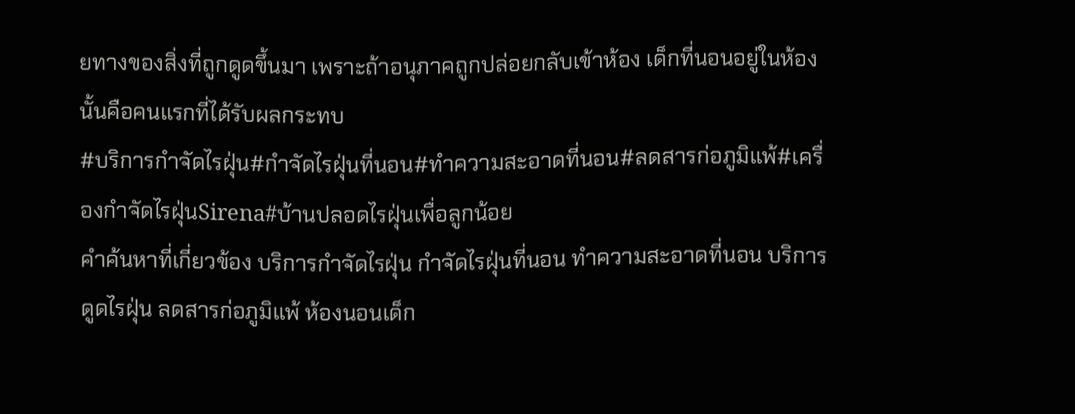ยทางของสิ่งที่ถูกดูดขึ้นมา เพราะถ้าอนุภาคถูกปล่อยกลับเข้าห้อง เด็กที่นอนอยู่ในห้องนั้นคือคนแรกที่ได้รับผลกระทบ
#บริการกำจัดไรฝุ่น#กำจัดไรฝุ่นที่นอน#ทำความสะอาดที่นอน#ลดสารก่อภูมิแพ้#เครื่องกำจัดไรฝุ่นSirena#บ้านปลอดไรฝุ่นเพื่อลูกน้อย
คำค้นหาที่เกี่ยวข้อง บริการกำจัดไรฝุ่น กำจัดไรฝุ่นที่นอน ทำความสะอาดที่นอน บริการดูดไรฝุ่น ลดสารก่อภูมิแพ้ ห้องนอนเด็ก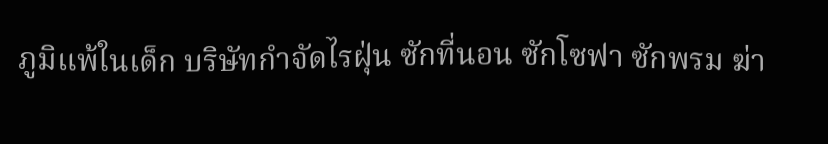ภูมิแพ้ในเด็ก บริษัทกำจัดไรฝุ่น ซักที่นอน ซักโซฟา ซักพรม ฆ่า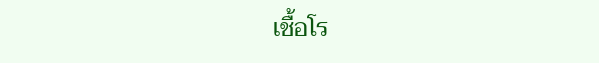เชื้อโร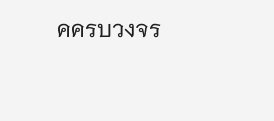คครบวงจร